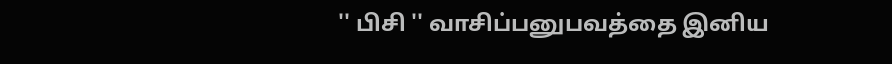'' பிசி '' வாசிப்பனுபவத்தை இனிய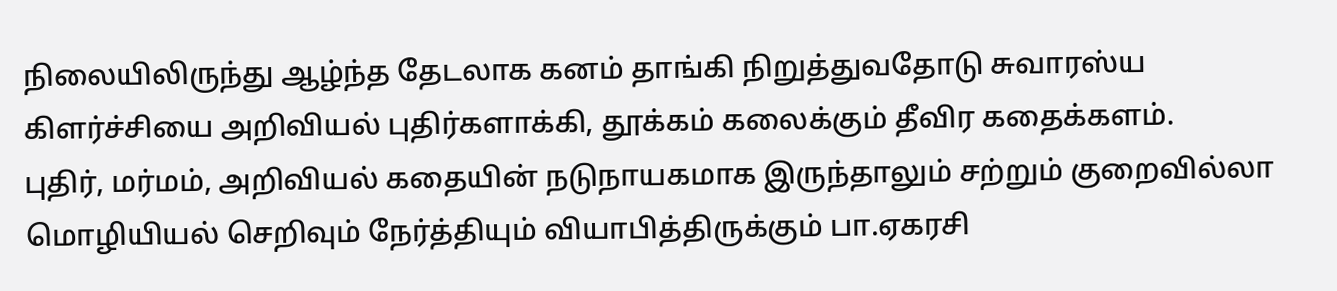நிலையிலிருந்து ஆழ்ந்த தேடலாக கனம் தாங்கி நிறுத்துவதோடு சுவாரஸ்ய கிளர்ச்சியை அறிவியல் புதிர்களாக்கி, தூக்கம் கலைக்கும் தீவிர கதைக்களம்.
புதிர், மர்மம், அறிவியல் கதையின் நடுநாயகமாக இருந்தாலும் சற்றும் குறைவில்லா மொழியியல் செறிவும் நேர்த்தியும் வியாபித்திருக்கும் பா.ஏகரசி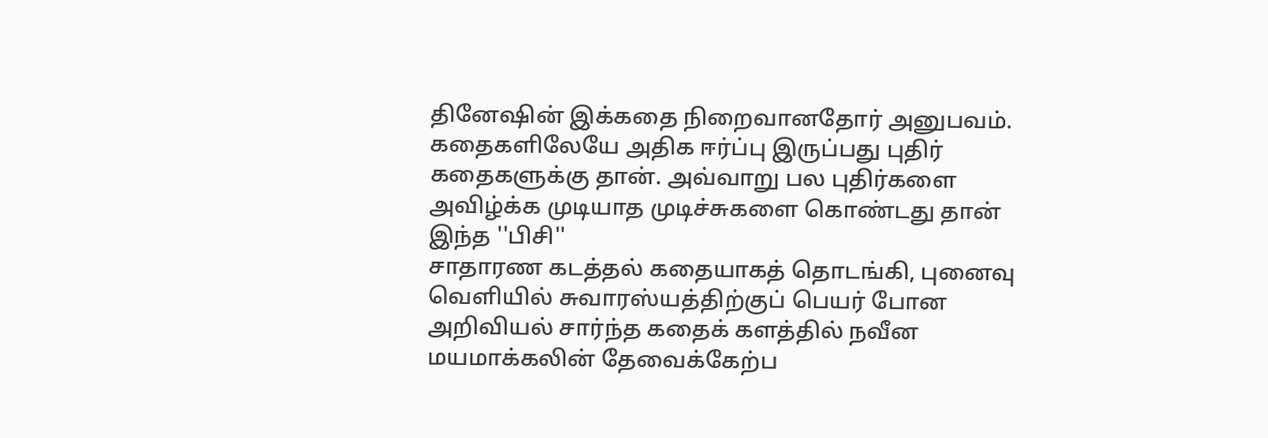தினேஷின் இக்கதை நிறைவானதோர் அனுபவம்.
கதைகளிலேயே அதிக ஈர்ப்பு இருப்பது புதிர் கதைகளுக்கு தான். அவ்வாறு பல புதிர்களை அவிழ்க்க முடியாத முடிச்சுகளை கொண்டது தான் இந்த ''பிசி''
சாதாரண கடத்தல் கதையாகத் தொடங்கி, புனைவு வெளியில் சுவாரஸ்யத்திற்குப் பெயர் போன அறிவியல் சார்ந்த கதைக் களத்தில் நவீன மயமாக்கலின் தேவைக்கேற்ப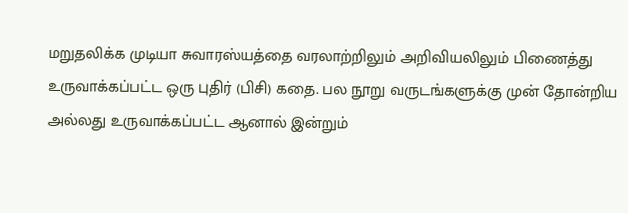மறுதலிக்க முடியா சுவாரஸ்யத்தை வரலாற்றிலும் அறிவியலிலும் பிணைத்து உருவாக்கப்பட்ட ஒரு புதிர் (பிசி) கதை. பல நூறு வருடங்களுக்கு முன் தோன்றிய அல்லது உருவாக்கப்பட்ட ஆனால் இன்றும்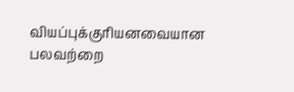வியப்புக்குரியனவையான பலவற்றை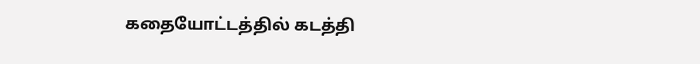கதையோட்டத்தில் கடத்தி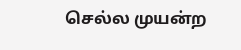செல்ல முயன்ற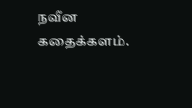நவீன கதைக்களம்.